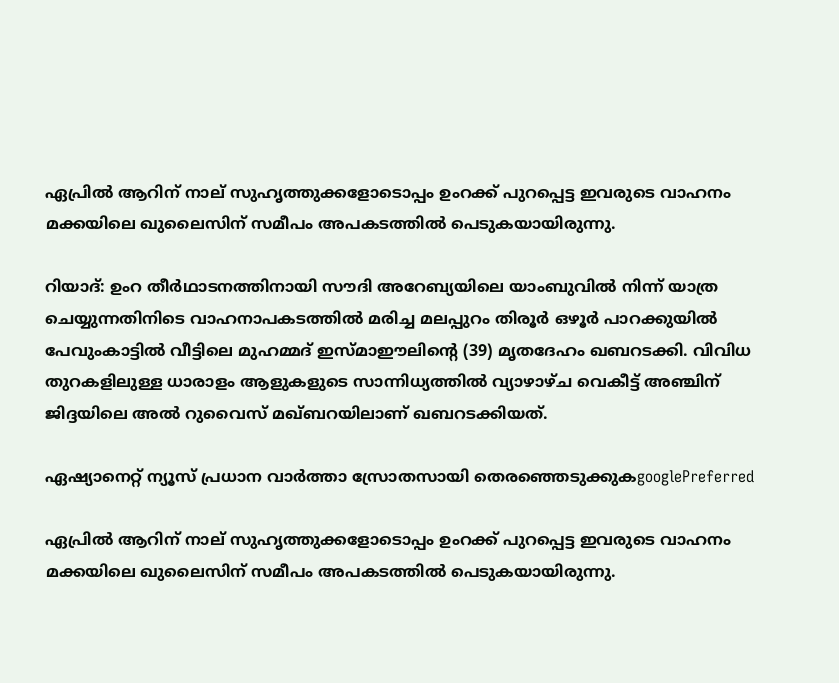ഏപ്രിൽ ആറിന് നാല് സുഹൃത്തുക്കളോടൊപ്പം ഉംറക്ക് പുറപ്പെട്ട ഇവരുടെ വാഹനം മക്കയിലെ ഖുലൈസിന് സമീപം അപകടത്തിൽ പെടുകയായിരുന്നു.

റിയാദ്: ഉംറ തീർഥാടനത്തിനായി സൗദി അറേബ്യയിലെ യാംബുവിൽ നിന്ന് യാത്ര ചെയ്യുന്നതിനിടെ വാഹനാപകടത്തിൽ മരിച്ച മലപ്പുറം തിരൂർ ഒഴൂർ പാറക്കുയിൽ പേവുംകാട്ടിൽ വീട്ടിലെ മുഹമ്മദ് ഇസ്‌മാഈലിന്റെ (39) മൃതദേഹം ഖബറടക്കി. വിവിധ തുറകളിലുള്ള ധാരാളം ആളുകളുടെ സാന്നിധ്യത്തിൽ വ്യാഴാഴ്ച വെകീട്ട് അഞ്ചിന് ജിദ്ദയിലെ അൽ റുവൈസ് മഖ്ബറയിലാണ് ഖബറടക്കിയത്.

ഏഷ്യാനെറ്റ് ന്യൂസ് പ്രധാന വാർത്താ സ്രോതസായി തെരഞ്ഞെടുക്കുകgooglePreferred

ഏപ്രിൽ ആറിന് നാല് സുഹൃത്തുക്കളോടൊപ്പം ഉംറക്ക് പുറപ്പെട്ട ഇവരുടെ വാഹനം മക്കയിലെ ഖുലൈസിന് സമീപം അപകടത്തിൽ പെടുകയായിരുന്നു.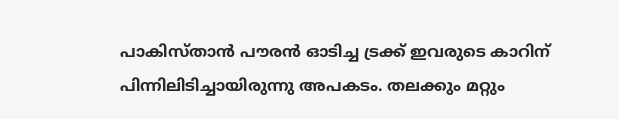പാകിസ്താന്‍ പൗരൻ ഓടിച്ച ട്രക്ക് ഇവരുടെ കാറിന് പിന്നിലിടിച്ചായിരുന്നു അപകടം. തലക്കും മറ്റും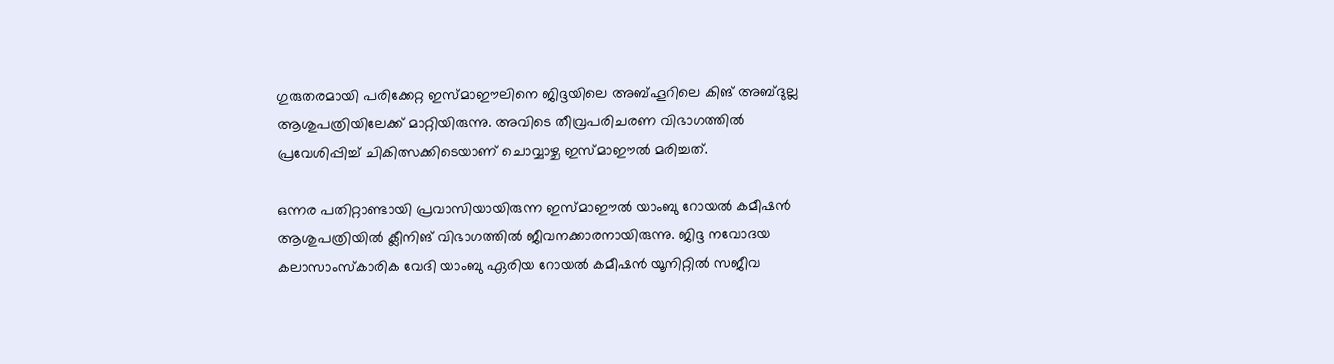ഗുരുതരമായി പരിക്കേറ്റ ഇസ്മാഈലിനെ ജിദ്ദയിലെ അബ്ഹൂറിലെ കിങ് അബ്ദുല്ല ആശുപത്രിയിലേക്ക് മാറ്റിയിരുന്നു. അവിടെ തീവ്രപരിചരണ വിഭാഗത്തിൽ പ്രവേശിപ്പിച്ച് ചികിത്സക്കിടെയാണ് ചൊവ്വാഴ്ച ഇസ്മാഈൽ മരിച്ചത്.

ഒന്നര പതിറ്റാണ്ടായി പ്രവാസിയായിരുന്ന ഇസ്മാഈൽ യാംബു റോയൽ കമീഷൻ ആശുപത്രിയിൽ ക്ലീനിങ് വിഭാഗത്തിൽ ജീവനക്കാരനായിരുന്നു. ജിദ്ദ നവോദയ കലാസാംസ്കാരിക വേദി യാംബു ഏരിയ റോയൽ കമീഷൻ യൂനിറ്റിൽ സജീവ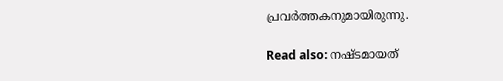പ്രവർത്തകനുമായിരുന്നു.

Read also: നഷ്ടമായത്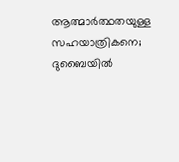ആത്മാർത്ഥതയുള്ള സഹയാത്രികനെ; ദുബൈയില്‍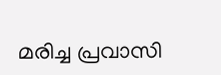മരിച്ച പ്രവാസി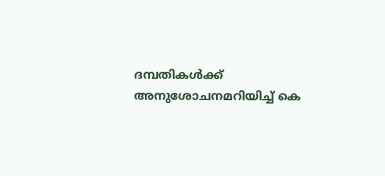ദമ്പതികള്‍ക്ക് അനുശോചനമറിയിച്ച് കെ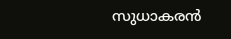സുധാകരന്‍